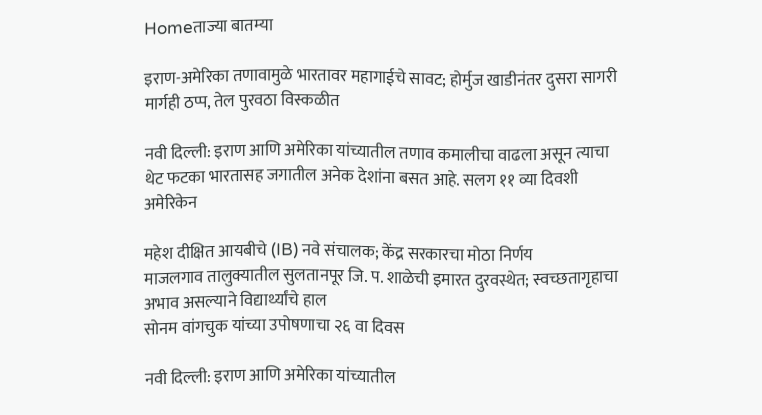Homeताज्या बातम्या

इराण-अमेरिका तणावामुळे भारतावर महागाईचे सावट; होर्मुज खाडीनंतर दुसरा सागरी मार्गही ठप्प, तेल पुरवठा विस्कळीत

नवी दिल्ली: इराण आणि अमेरिका यांच्यातील तणाव कमालीचा वाढला असून त्याचा थेट फटका भारतासह जगातील अनेक देशांना बसत आहे. सलग ११ व्या दिवशी अमेरिकेन

महेश दीक्षित आयबीचे (IB) नवे संचालक; केंद्र सरकारचा मोठा निर्णय
माजलगाव तालुक्यातील सुलतानपूर जि. प. शाळेची इमारत दुरवस्थेत; स्वच्छतागृहाचा अभाव असल्याने विद्यार्थ्यांचे हाल
सोनम वांगचुक यांच्या उपोषणाचा २६ वा दिवस

नवी दिल्ली: इराण आणि अमेरिका यांच्यातील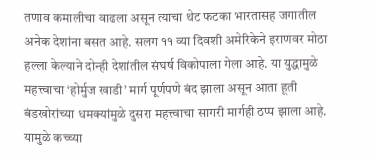तणाव कमालीचा वाढला असून त्याचा थेट फटका भारतासह जगातील अनेक देशांना बसत आहे. सलग ११ व्या दिवशी अमेरिकेने इराणवर मोठा हल्ला केल्याने दोन्ही देशांतील संघर्ष विकोपाला गेला आहे. या युद्धामुळे महत्त्वाचा ‘होर्मुज खाडी’ मार्ग पूर्णपणे बंद झाला असून आता हूती बंडखोरांच्या धमक्यांमुळे दुसरा महत्त्वाचा सागरी मार्गही ठप्प झाला आहे. यामुळे कच्च्या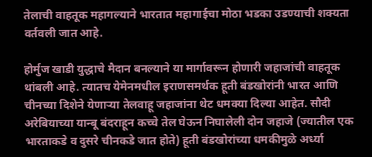तेलाची वाहतूक महागल्याने भारतात महागाईचा मोठा भडका उडण्याची शक्यता वर्तवली जात आहे.

होर्मुज खाडी युद्धाचे मैदान बनल्याने या मार्गावरून होणारी जहाजांची वाहतूक थांबली आहे. त्यातच येमेनमधील इराणसमर्थक हूती बंडखोरांनी भारत आणि चीनच्या दिशेने येणाऱ्या तेलवाहू जहाजांना थेट धमक्या दिल्या आहेत. सौदी अरेबियाच्या यान्बू बंदराहून कच्चे तेल घेऊन निघालेली दोन जहाजे (ज्यातील एक भारताकडे व दुसरे चीनकडे जात होते) हूती बंडखोरांच्या धमकीमुळे अर्ध्या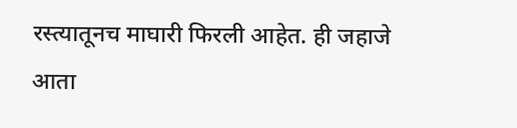रस्त्यातूनच माघारी फिरली आहेत. ही जहाजे आता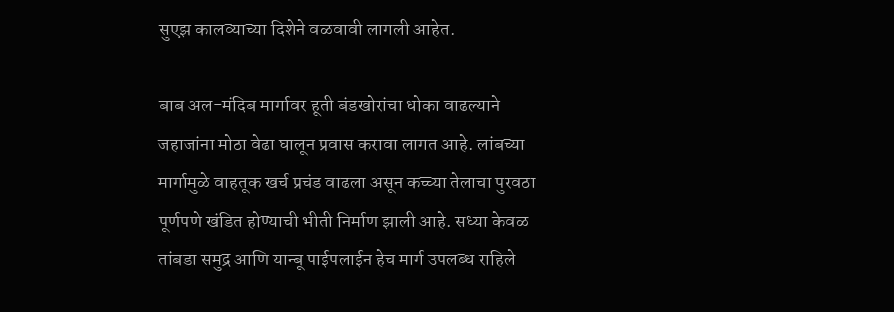सुएझ कालव्याच्या दिशेने वळवावी लागली आहेत.

बाब अल-मंदिब मार्गावर हूती बंडखोरांचा धोका वाढल्याने जहाजांना मोठा वेढा घालून प्रवास करावा लागत आहे. लांबच्या मार्गामुळे वाहतूक खर्च प्रचंड वाढला असून कच्च्या तेलाचा पुरवठा पूर्णपणे खंडित होण्याची भीती निर्माण झाली आहे. सध्या केवळ तांबडा समुद्र आणि यान्बू पाईपलाईन हेच मार्ग उपलब्ध राहिले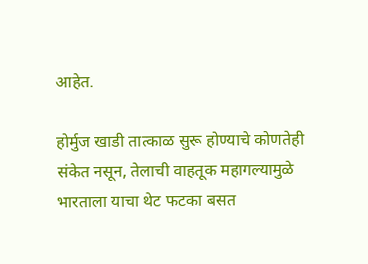आहेत.

होर्मुज खाडी तात्काळ सुरू होण्याचे कोणतेही संकेत नसून, तेलाची वाहतूक महागल्यामुळे भारताला याचा थेट फटका बसत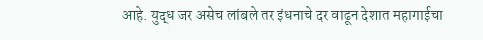आहे. युद्ध जर असेच लांबले तर इंधनाचे दर वाढून देशात महागाईचा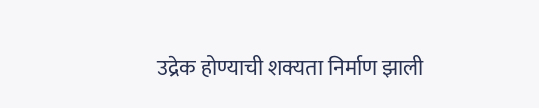उद्रेक होण्याची शक्यता निर्माण झाली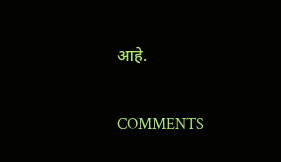आहे.

COMMENTS